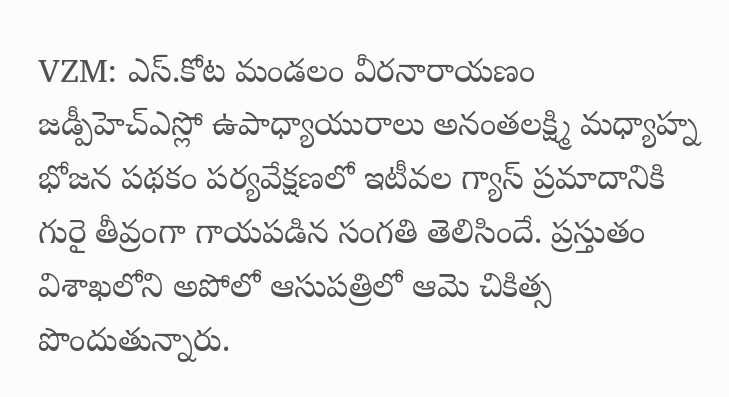VZM: ఎస్.కోట మండలం వీరనారాయణం జడ్పీహెచ్ఎస్లో ఉపాధ్యాయురాలు అనంతలక్ష్మి మధ్యాహ్న భోజన పథకం పర్యవేక్షణలో ఇటీవల గ్యాస్ ప్రమాదానికి గురై తీవ్రంగా గాయపడిన సంగతి తెలిసిందే. ప్రస్తుతం విశాఖలోని అపోలో ఆసుపత్రిలో ఆమె చికిత్స పొందుతున్నారు.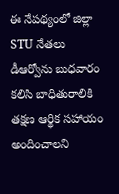ఈ నేపథ్యంలో జిల్లా STU నేతలు డీఆర్వోను బుధవారం కలిసి బాధితురాలికి తక్షణ ఆర్థిక సహాయం అందించాలని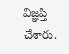విజ్ఞప్తి చేశారు.